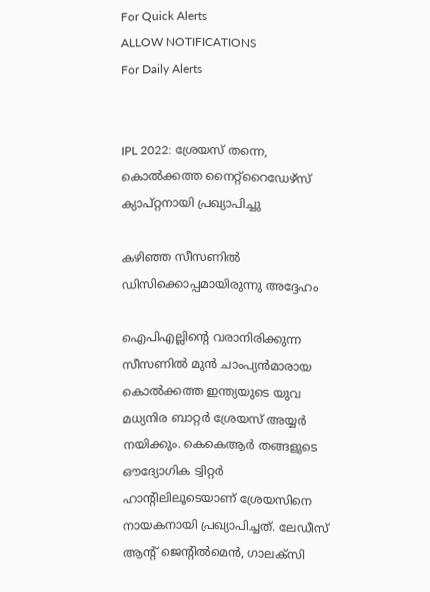For Quick Alerts
ALLOW NOTIFICATIONS
For Daily Alerts


IPL 2022: ശ്രേയസ് തന്നെ, കൊല്‍ക്കത്ത നൈറ്റ്റൈഡേഴ്‌സ് ക്യാപ്റ്റനായി പ്രഖ്യാപിച്ചു

കഴിഞ്ഞ സീസണില്‍ ഡിസിക്കൊപ്പമായിരുന്നു അദ്ദേഹം

ഐപിഎല്ലിന്റെ വരാനിരിക്കുന്ന സീസണില്‍ മുന്‍ ചാംപ്യന്‍മാരായ കൊല്‍ക്കത്ത ഇന്ത്യയുടെ യുവ മധ്യനിര ബാറ്റര്‍ ശ്രേയസ് അയ്യര്‍ നയിക്കും. കെകെആര്‍ തങ്ങളുടെ ഔദ്യോഗിക ട്വിറ്റര്‍ ഹാന്റിലിലൂടെയാണ് ശ്രേയസിനെ നായകനായി പ്രഖ്യാപിച്ചത്. ലേഡീസ് ആന്റ് ജെന്റില്‍മെന്‍, ഗാലക്‌സി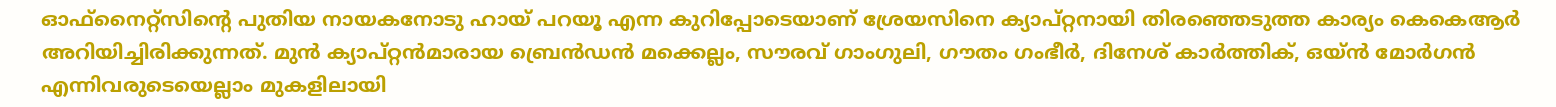ഓഫ്‌നൈറ്റ്‌സിന്റെ പുതിയ നായകനോടു ഹായ് പറയൂ എന്ന കുറിപ്പോടെയാണ് ശ്രേയസിനെ ക്യാപ്റ്റനായി തിരഞ്ഞെടുത്ത കാര്യം കെകെആര്‍ അറിയിച്ചിരിക്കുന്നത്. മുന്‍ ക്യാപ്റ്റന്‍മാരായ ബ്രെന്‍ഡന്‍ മക്കെല്ലം, സൗരവ് ഗാംഗുലി, ഗൗതം ഗംഭീര്‍, ദിനേശ് കാര്‍ത്തിക്, ഒയ്ന്‍ മോര്‍ഗന്‍ എന്നിവരുടെയെല്ലാം മുകളിലായി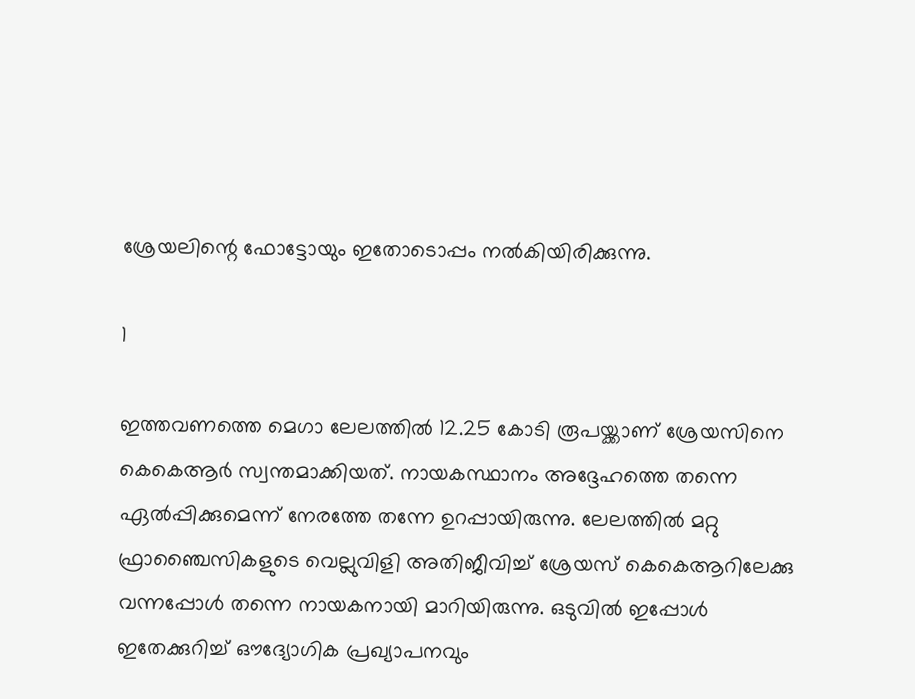ശ്രേയലിന്റെ ഫോട്ടോയും ഇതോടൊപ്പം നല്‍കിയിരിക്കുന്നു.

1

ഇത്തവണത്തെ മെഗാ ലേലത്തില്‍ 12.25 കോടി രൂപയ്ക്കാണ് ശ്രേയസിനെ കെകെആര്‍ സ്വന്തമാക്കിയത്. നായകസ്ഥാനം അദ്ദേഹത്തെ തന്നെ ഏല്‍പ്പിക്കുമെന്ന് നേരത്തേ തന്നേ ഉറപ്പായിരുന്നു. ലേലത്തില്‍ മറ്റു ഫ്രാഞ്ചൈസികളുടെ വെല്ലുവിളി അതിജീവിച്ച് ശ്രേയസ് കെകെആറിലേക്കു വന്നപ്പോള്‍ തന്നെ നായകനായി മാറിയിരുന്നു. ഒടുവില്‍ ഇപ്പോള്‍ ഇതേക്കുറിച്ച് ഔദ്യോഗിക പ്രഖ്യാപനവും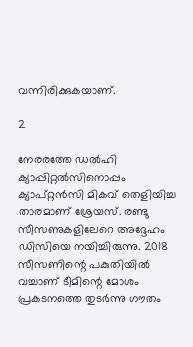വന്നിരിക്കുകയാണ്.

2

നേരരത്തേ ഡല്‍ഹി ക്യാപ്പിറ്റല്‍സിനൊപ്പം ക്യാപ്റ്റന്‍സി മികവ് തെളിയിച്ച താരമാണ് ശ്രേയസ്. രണ്ടു സീസണുകളിലേറെ അദ്ദേഹം ഡിസിയെ നയിച്ചിരുന്നു. 2018 സീസണിന്റെ പകുതിയില്‍ വച്ചാണ് ടീമിന്റെ മോശം പ്രകടനത്തെ തുടര്‍ന്നു ഗൗതം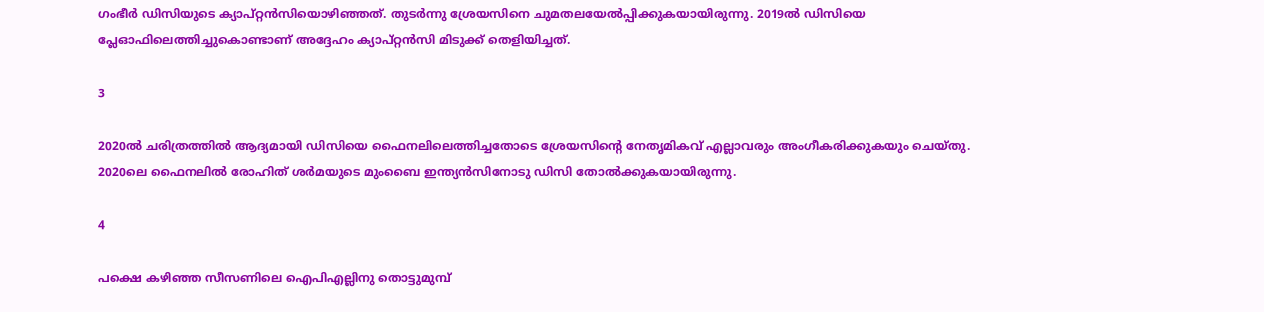ഗംഭീര്‍ ഡിസിയുടെ ക്യാപ്റ്റന്‍സിയൊഴിഞ്ഞത്. തുടര്‍ന്നു ശ്രേയസിനെ ചുമതലയേല്‍പ്പിക്കുകയായിരുന്നു. 2019ല്‍ ഡിസിയെ പ്ലേഓഫിലെത്തിച്ചുകൊണ്ടാണ് അദ്ദേഹം ക്യാപ്റ്റന്‍സി മിടുക്ക് തെളിയിച്ചത്.

3

2020ല്‍ ചരിത്രത്തില്‍ ആദ്യമായി ഡിസിയെ ഫൈനലിലെത്തിച്ചതോടെ ശ്രേയസിന്റെ നേതൃമികവ് എല്ലാവരും അംഗീകരിക്കുകയും ചെയ്തു. 2020ലെ ഫൈനലില്‍ രോഹിത് ശര്‍മയുടെ മുംബൈ ഇന്ത്യന്‍സിനോടു ഡിസി തോല്‍ക്കുകയായിരുന്നു.

4

പക്ഷെ കഴിഞ്ഞ സീസണിലെ ഐപിഎല്ലിനു തൊട്ടുമുമ്പ്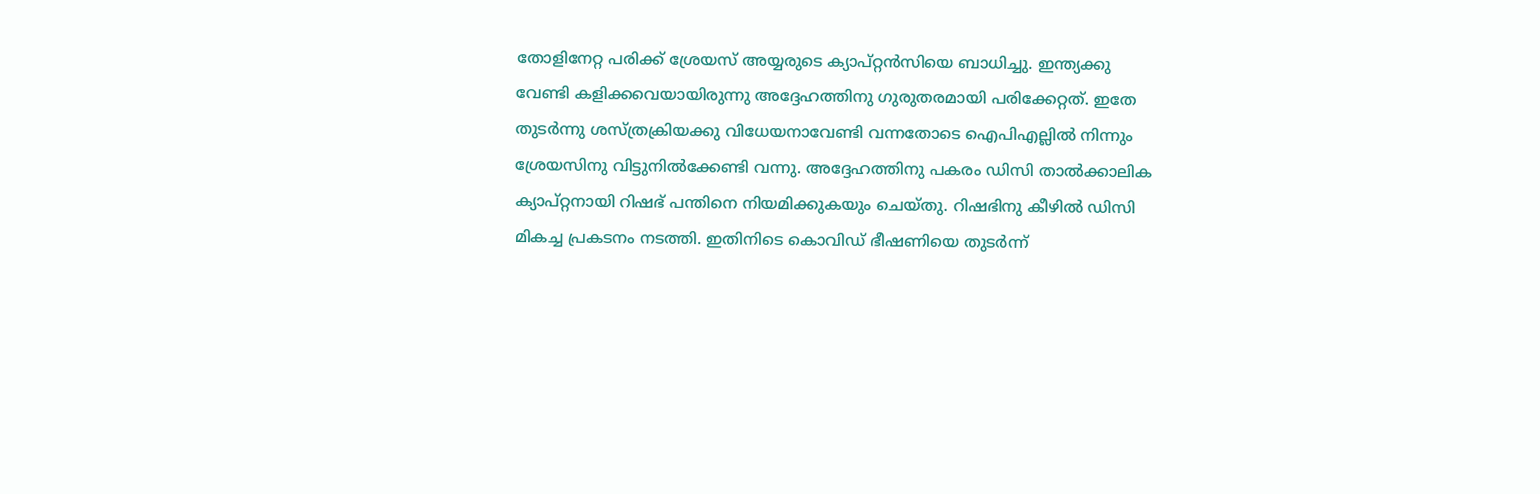തോളിനേറ്റ പരിക്ക് ശ്രേയസ് അയ്യരുടെ ക്യാപ്റ്റന്‍സിയെ ബാധിച്ചു. ഇന്ത്യക്കു വേണ്ടി കളിക്കവെയായിരുന്നു അദ്ദേഹത്തിനു ഗുരുതരമായി പരിക്കേറ്റത്. ഇതേ തുടര്‍ന്നു ശസ്ത്രക്രിയക്കു വിധേയനാവേണ്ടി വന്നതോടെ ഐപിഎല്ലില്‍ നിന്നും ശ്രേയസിനു വിട്ടുനില്‍ക്കേണ്ടി വന്നു. അദ്ദേഹത്തിനു പകരം ഡിസി താല്‍ക്കാലിക ക്യാപ്റ്റനായി റിഷഭ് പന്തിനെ നിയമിക്കുകയും ചെയ്തു. റിഷഭിനു കീഴില്‍ ഡിസി മികച്ച പ്രകടനം നടത്തി. ഇതിനിടെ കൊവിഡ് ഭീഷണിയെ തുടര്‍ന്ന്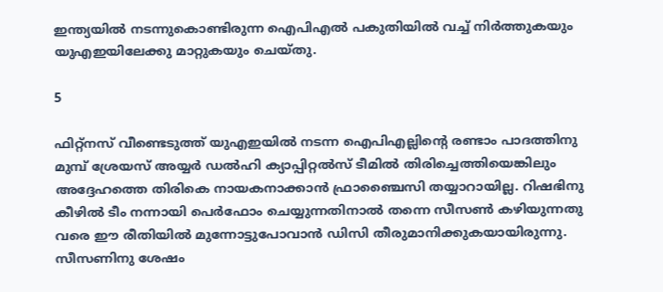ഇന്ത്യയില്‍ നടന്നുകൊണ്ടിരുന്ന ഐപിഎല്‍ പകുതിയില്‍ വച്ച് നിര്‍ത്തുകയും യുഎഇയിലേക്കു മാറ്റുകയും ചെയ്തു.

5

ഫിറ്റ്‌നസ് വീണ്ടെടുത്ത് യുഎഇയില്‍ നടന്ന ഐപിഎല്ലിന്റെ രണ്ടാം പാദത്തിനു മുമ്പ് ശ്രേയസ് അയ്യര്‍ ഡല്‍ഹി ക്യാപ്പിറ്റല്‍സ് ടീമില്‍ തിരിച്ചെത്തിയെങ്കിലും അദ്ദേഹത്തെ തിരികെ നായകനാക്കാന്‍ ഫ്രാഞ്ചൈസി തയ്യാറായില്ല. റിഷഭിനു കീഴില്‍ ടീം നന്നായി പെര്‍ഫോം ചെയ്യുന്നതിനാല്‍ തന്നെ സീസണ്‍ കഴിയുന്നതു വരെ ഈ രീതിയില്‍ മുന്നോട്ടുപോവാന്‍ ഡിസി തീരുമാനിക്കുകയായിരുന്നു.
സീസണിനു ശേഷം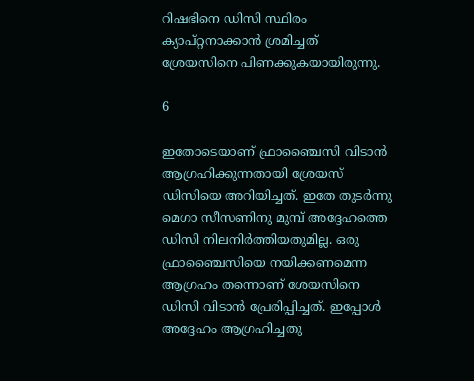റിഷഭിനെ ഡിസി സ്ഥിരം ക്യാപ്റ്റനാക്കാന്‍ ശ്രമിച്ചത് ശ്രേയസിനെ പിണക്കുകയായിരുന്നു.

6

ഇതോടെയാണ് ഫ്രാഞ്ചൈസി വിടാന്‍ ആഗ്രഹിക്കുന്നതായി ശ്രേയസ് ഡിസിയെ അറിയിച്ചത്. ഇതേ തുടര്‍ന്നു മെഗാ സീസണിനു മുമ്പ് അദ്ദേഹത്തെ ഡിസി നിലനിര്‍ത്തിയതുമില്ല. ഒരു ഫ്രാഞ്ചൈസിയെ നയിക്കണമെന്ന ആഗ്രഹം തന്നൊണ് ശേയസിനെ ഡിസി വിടാന്‍ പ്രേരിപ്പിച്ചത്. ഇപ്പോള്‍ അദ്ദേഹം ആഗ്രഹിച്ചതു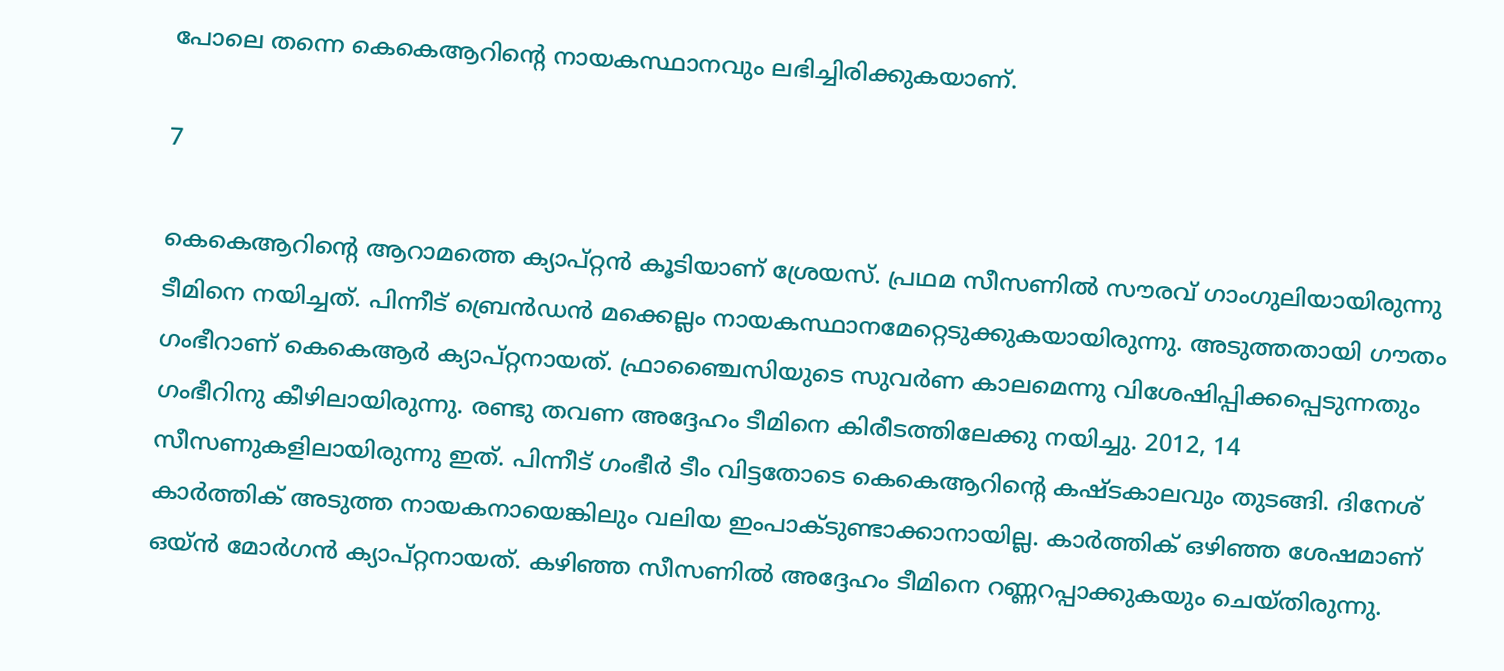പോലെ തന്നെ കെകെആറിന്റെ നായകസ്ഥാനവും ലഭിച്ചിരിക്കുകയാണ്.

7

കെകെആറിന്റെ ആറാമത്തെ ക്യാപ്റ്റന്‍ കൂടിയാണ് ശ്രേയസ്. പ്രഥമ സീസണില്‍ സൗരവ് ഗാംഗുലിയായിരുന്നു ടീമിനെ നയിച്ചത്. പിന്നീട് ബ്രെന്‍ഡന്‍ മക്കെല്ലം നായകസ്ഥാനമേറ്റെടുക്കുകയായിരുന്നു. അടുത്തതായി ഗൗതം ഗംഭീറാണ് കെകെആര്‍ ക്യാപ്റ്റനായത്. ഫ്രാഞ്ചൈസിയുടെ സുവര്‍ണ കാലമെന്നു വിശേഷിപ്പിക്കപ്പെടുന്നതും ഗംഭീറിനു കീഴിലായിരുന്നു. രണ്ടു തവണ അദ്ദേഹം ടീമിനെ കിരീടത്തിലേക്കു നയിച്ചു. 2012, 14 സീസണുകളിലായിരുന്നു ഇത്. പിന്നീട് ഗംഭീര്‍ ടീം വിട്ടതോടെ കെകെആറിന്റെ കഷ്ടകാലവും തുടങ്ങി. ദിനേശ് കാര്‍ത്തിക് അടുത്ത നായകനായെങ്കിലും വലിയ ഇംപാക്ടുണ്ടാക്കാനായില്ല. കാര്‍ത്തിക് ഒഴിഞ്ഞ ശേഷമാണ് ഒയ്ന്‍ മോര്‍ഗന്‍ ക്യാപ്റ്റനായത്. കഴിഞ്ഞ സീസണില്‍ അദ്ദേഹം ടീമിനെ റണ്ണറപ്പാക്കുകയും ചെയ്തിരുന്നു.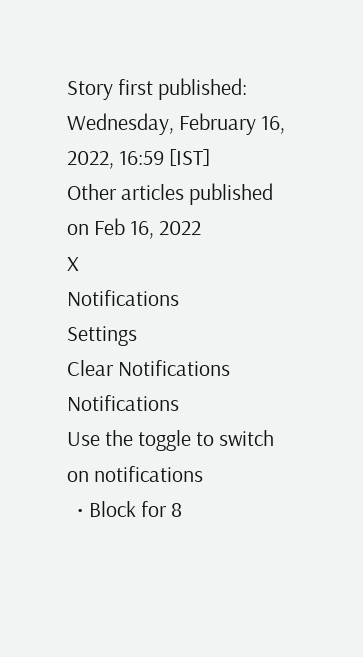Story first published: Wednesday, February 16, 2022, 16:59 [IST]
Other articles published on Feb 16, 2022
X
Notifications
Settings
Clear Notifications
Notifications
Use the toggle to switch on notifications
  • Block for 8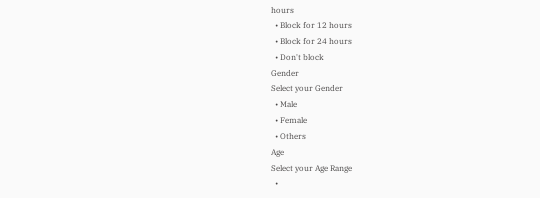hours
  • Block for 12 hours
  • Block for 24 hours
  • Don't block
Gender
Select your Gender
  • Male
  • Female
  • Others
Age
Select your Age Range
  •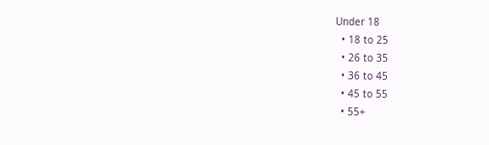Under 18
  • 18 to 25
  • 26 to 35
  • 36 to 45
  • 45 to 55
  • 55+